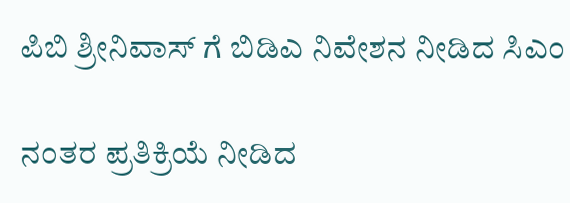ಪಿಬಿ ಶ್ರೀನಿವಾಸ್ ಗೆ ಬಿಡಿಎ ನಿವೇಶನ ನೀಡಿದ ಸಿಎಂ

ನಂತರ ಪ್ರತಿಕ್ರಿಯೆ ನೀಡಿದ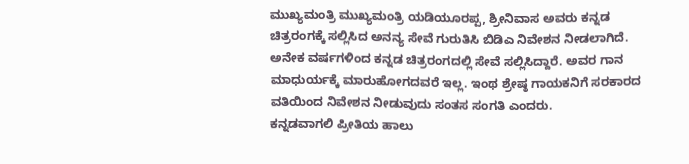ಮುಖ್ಯಮಂತ್ರಿ ಮುಖ್ಯಮಂತ್ರಿ ಯಡಿಯೂರಪ್ಪ, ಶ್ರೀನಿವಾಸ ಅವರು ಕನ್ನಡ ಚಿತ್ರರಂಗಕ್ಕೆ ಸಲ್ಲಿಸಿದ ಅನನ್ಯ ಸೇವೆ ಗುರುತಿಸಿ ಬಿಡಿಎ ನಿವೇಶನ ನೀಡಲಾಗಿದೆ. ಅನೇಕ ವರ್ಷಗಳಿಂದ ಕನ್ನಡ ಚಿತ್ರರಂಗದಲ್ಲಿ ಸೇವೆ ಸಲ್ಲಿಸಿದ್ದಾರೆ. ಅವರ ಗಾನ ಮಾಧುರ್ಯಕ್ಕೆ ಮಾರುಹೋಗದವರೆ ಇಲ್ಲ. ಇಂಥ ಶ್ರೇಷ್ಠ ಗಾಯಕನಿಗೆ ಸರಕಾರದ ವತಿಯಿಂದ ನಿವೇಶನ ನೀಡುವುದು ಸಂತಸ ಸಂಗತಿ ಎಂದರು.
ಕನ್ನಡವಾಗಲಿ ಪ್ರೀತಿಯ ಹಾಲು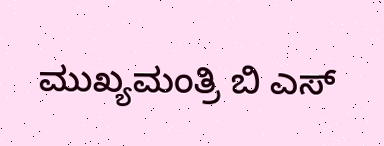ಮುಖ್ಯಮಂತ್ರಿ ಬಿ ಎಸ್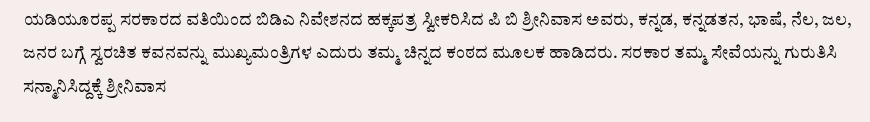ಯಡಿಯೂರಪ್ಪ ಸರಕಾರದ ವತಿಯಿಂದ ಬಿಡಿಎ ನಿವೇಶನದ ಹಕ್ಕಪತ್ರ ಸ್ವೀಕರಿಸಿದ ಪಿ ಬಿ ಶ್ರೀನಿವಾಸ ಅವರು, ಕನ್ನಡ, ಕನ್ನಡತನ, ಭಾಷೆ, ನೆಲ, ಜಲ, ಜನರ ಬಗ್ಗೆ ಸ್ವರಚಿತ ಕವನವನ್ನು ಮುಖ್ಯಮಂತ್ರಿಗಳ ಎದುರು ತಮ್ಮ ಚಿನ್ನದ ಕಂಠದ ಮೂಲಕ ಹಾಡಿದರು. ಸರಕಾರ ತಮ್ಮ ಸೇವೆಯನ್ನು ಗುರುತಿಸಿ ಸನ್ಮಾನಿಸಿದ್ದಕ್ಕೆ ಶ್ರೀನಿವಾಸ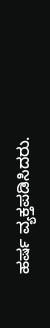ಹರ್ಷ ವ್ಯಕ್ತಪಡಿಸಿದರು.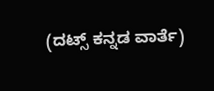(ದಟ್ಸ್ ಕನ್ನಡ ವಾರ್ತೆ)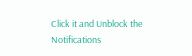Click it and Unblock the Notifications